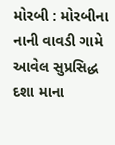મોરબી : મોરબીના નાની વાવડી ગામે આવેલ સુપ્રસિદ્ધ દશા માના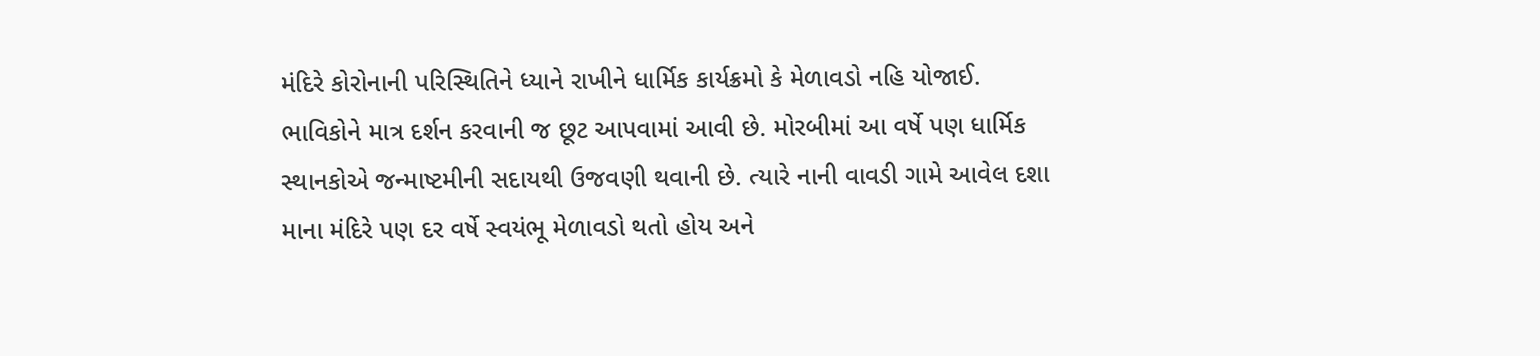મંદિરે કોરોનાની પરિસ્થિતિને ધ્યાને રાખીને ધાર્મિક કાર્યક્રમો કે મેળાવડો નહિ યોજાઈ. ભાવિકોને માત્ર દર્શન કરવાની જ છૂટ આપવામાં આવી છે. મોરબીમાં આ વર્ષે પણ ધાર્મિક સ્થાનકોએ જન્માષ્ટમીની સદાયથી ઉજવણી થવાની છે. ત્યારે નાની વાવડી ગામે આવેલ દશા માના મંદિરે પણ દર વર્ષે સ્વયંભૂ મેળાવડો થતો હોય અને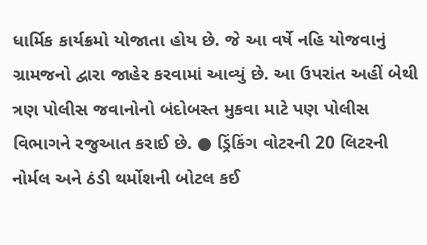ધાર્મિક કાર્યક્રમો યોજાતા હોય છે. જે આ વર્ષે નહિ યોજવાનું ગ્રામજનો દ્વારા જાહેર કરવામાં આવ્યું છે. આ ઉપરાંત અહીં બેથી ત્રણ પોલીસ જવાનોનો બંદોબસ્ત મુકવા માટે પણ પોલીસ વિભાગને રજુઆત કરાઈ છે. ● ડ્રિંકિંગ વોટરની 20 લિટરની નોર્મલ અને ઠંડી થર્મોશની બોટલ કઈ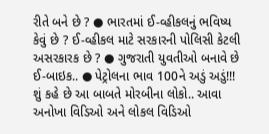રીતે બને છે ? ● ભારતમાં ઈ-વ્હીકલનું ભવિષ્ય કેવું છે ? ઈ-વ્હીકલ માટે સરકારની પોલિસી કેટલી અસરકારક છે ? ● ગુજરાતી યુવતીઓ બનાવે છે ઈ-બાઇક.. ● પેટ્રોલના ભાવ 100ને અડું અડું!!! શું કહે છે આ બાબતે મોરબીના લોકો.. આવા અનોખા વિડિઓ અને લોકલ વિડિઓ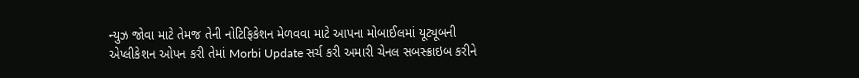ન્યુઝ જોવા માટે તેમજ તેની નોટિફિકેશન મેળવવા માટે આપના મોબાઈલમાં યૂટ્યૂબની એપ્લીકેશન ઓપન કરી તેમાં Morbi Update સર્ચ કરી અમારી ચેનલ સબસ્ક્રાઇબ કરીને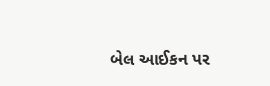બેલ આઈકન પર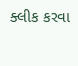ક્લીક કરવા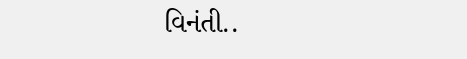વિનંતી..